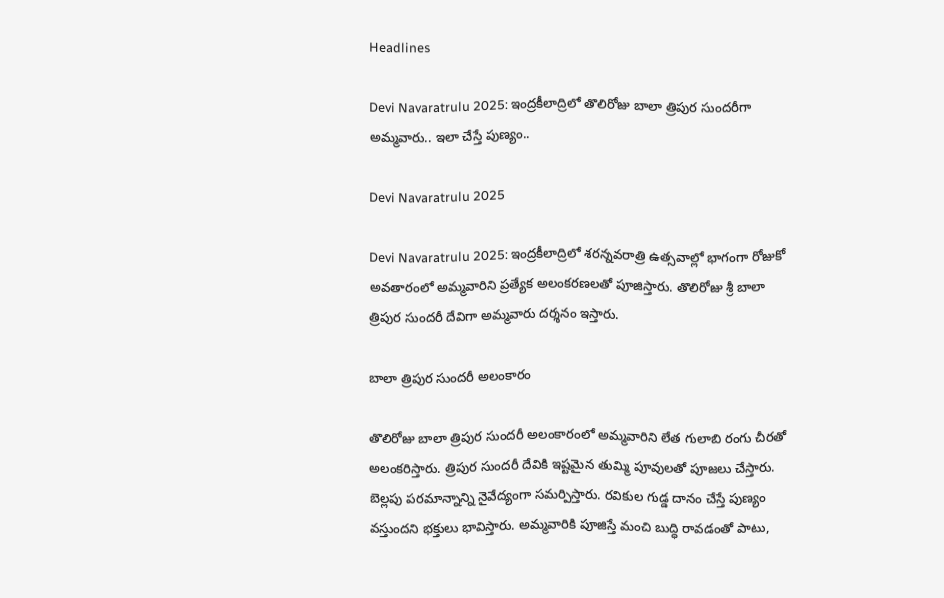Headlines

Devi Navaratrulu 2025: ఇంద్రకీలాద్రిలో తొలిరోజు బాలా త్రిపుర సుందరీగా అమ్మవారు.. ఇలా చేస్తే పుణ్యం..

Devi Navaratrulu 2025

Devi Navaratrulu 2025: ఇంద్రకీలాద్రిలో శరన్నవరాత్రి ఉత్సవాల్లో భాగంగా రోజుకో అవతారంలో అమ్మవారిని ప్రత్యేక అలంకరణలతో పూజిస్తారు. తొలిరోజు శ్రీ బాలా త్రిపుర సుందరీ దేవిగా అమ్మవారు దర్శనం ఇస్తారు.

బాలా త్రిపుర సుందరీ అలంకారం

తొలిరోజు బాలా త్రిపుర సుందరీ అలంకారంలో అమ్మవారిని లేత గులాబి రంగు చీరతో అలంకరిస్తారు. త్రిపుర సుందరీ దేవికి ఇష్టమైన తుమ్మి పూవులతో పూజలు చేస్తారు. బెల్లపు పరమాన్నాన్ని నైవేద్యంగా సమర్పిస్తారు. రవికుల గుడ్డ దానం చేస్తే పుణ్యం వస్తుందని భక్తులు భావిస్తారు. అమ్మవారికి పూజిస్తే మంచి బుద్ధి రావడంతో పాటు,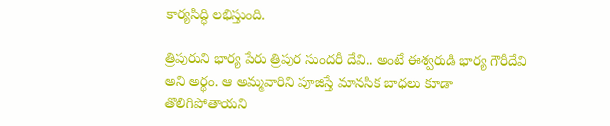కార్యసిద్ధి లభిస్తుంది.

త్రిపురుని భార్య పేరు త్రిపుర సుందరీ దేవి.. అంటే ఈశ్వరుడి భార్య గౌరీదేవి అని అర్థం. ఆ అమ్మవారిని పూజిస్తే మానసిక బాధలు కూడా తొలిగిపోతాయని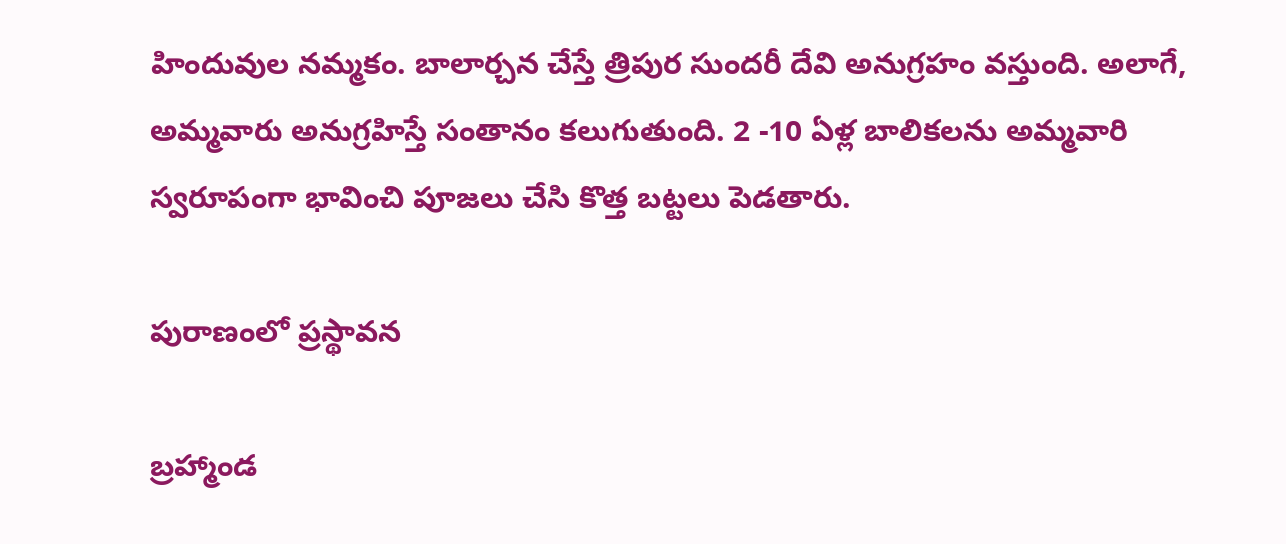హిందువుల నమ్మకం. బాలార్చన చేస్తే త్రిపుర సుందరీ దేవి అనుగ్రహం వస్తుంది. అలాగే, అమ్మవారు అనుగ్రహిస్తే సంతానం కలుగుతుంది. 2 -10 ఏళ్ల బాలికలను అమ్మవారి స్వరూపంగా భావించి పూజలు చేసి కొత్త బట్టలు పెడతారు.

పురాణంలో ప్రస్థావన

బ్రహ్మాండ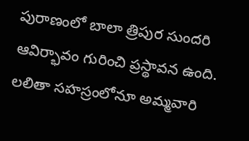పురాణంలో బాలా త్రిపుర సుందరి ఆవిర్భావం గురించి ప్రస్థావన ఉంది. లలితా సహస్రంలోనూ అమ్మవారి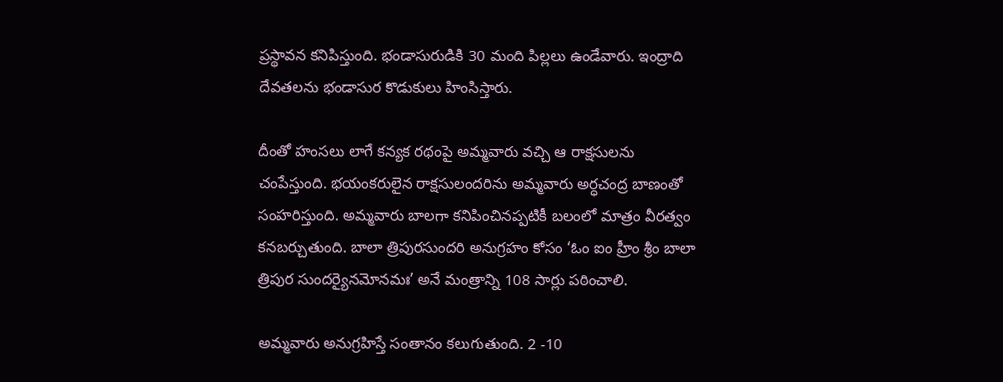ప్రస్థావన కనిపిస్తుంది. భండాసురుడికి 30 మంది పిల్లలు ఉండేవారు. ఇంద్రాది దేవతలను భండాసుర కొడుకులు హింసిస్తారు.

దీంతో హంసలు లాగే కన్యక రథంపై అమ్మవారు వచ్చి ఆ రాక్షసులను చంపేస్తుంది. భయంకరులైన రాక్షసులందరిను అమ్మవారు అర్ధచంద్ర బాణంతో సంహరిస్తుంది. అమ్మవారు బాలగా కనిపించినప్పటికీ బలంలో మాత్రం వీరత్వం కనబర్చుతుంది. బాలా త్రిపురసుందరి అనుగ్రహం కోసం ‘ఓం ఐం హ్రీం శ్రీం బాలా త్రిపుర సుందర్యైనమోనమః’ అనే మంత్రాన్ని 108 సార్లు పఠించాలి.

అమ్మవారు అనుగ్రహిస్తే సంతానం కలుగుతుంది. 2 -10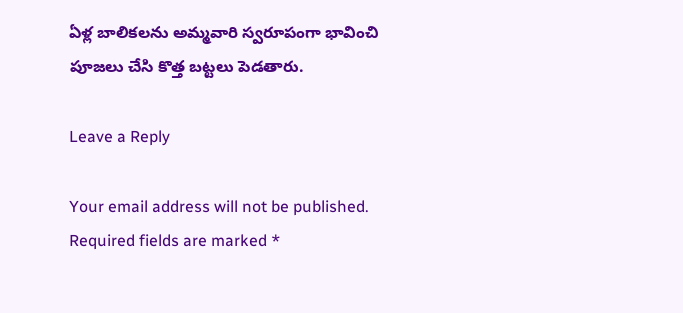ఏళ్ల బాలికలను అమ్మవారి స్వరూపంగా భావించి పూజలు చేసి కొత్త బట్టలు పెడతారు.

Leave a Reply

Your email address will not be published. Required fields are marked *